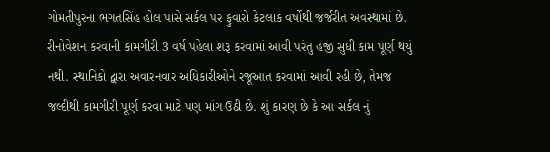ગોમતીપુરના ભગતસિંહ હોલ પાસે સર્કલ પર ફુવારો કેટલાક વર્ષોથી જર્જરીત અવસ્થામાં છે. રીનોવેશન કરવાની કામગીરી 3 વર્ષ પહેલા શરૂ કરવામાં આવી પરંતુ હજી સુધી કામ પૂર્ણ થયું નથી. સ્થાનિકો દ્વારા અવારનવાર અધિકારીઓને રજૂઆત કરવામાં આવી રહી છે, તેમજ જલ્દીથી કામગીરી પૂર્ણ કરવા માટે પણ માંગ ઉઠી છે. શું કારણ છે કે આ સર્કલ નું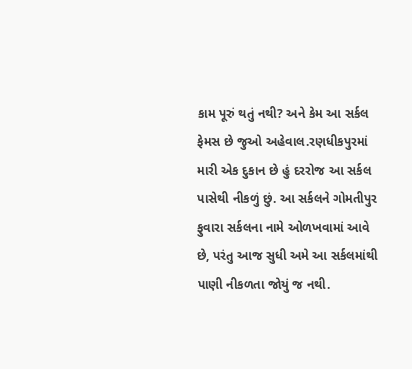કામ પૂરું થતું નથી? અને કેમ આ સર્કલ ફેમસ છે જુઓ અહેવાલ.રણધીકપુરમાં મારી એક દુકાન છે હું દરરોજ આ સર્કલ પાસેથી નીકળું છું. આ સર્કલને ગોમતીપુર ફુવારા સર્કલના નામે ઓળખવામાં આવે છે, પરંતુ આજ સુધી અમે આ સર્કલમાંથી પાણી નીકળતા જોયું જ નથી.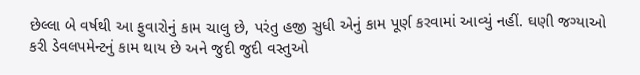છેલ્લા બે વર્ષથી આ ફુવારોનું કામ ચાલુ છે, પરંતુ હજી સુધી એનું કામ પૂર્ણ કરવામાં આવ્યું નહીં. ઘણી જગ્યાઓ કરી ડેવલપમેન્ટનું કામ થાય છે અને જુદી જુદી વસ્તુઓ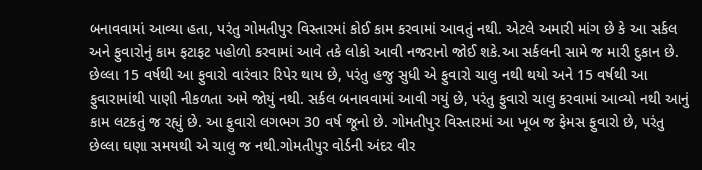બનાવવામાં આવ્યા હતા, પરંતુ ગોમતીપુર વિસ્તારમાં કોઈ કામ કરવામાં આવતું નથી. એટલે અમારી માંગ છે કે આ સર્કલ અને ફુવારોનું કામ ફટાફટ પહોળો કરવામાં આવે તકે લોકો આવી નજરાનો જોઈ શકે.આ સર્કલની સામે જ મારી દુકાન છે. છેલ્લા 15 વર્ષથી આ ફુવારો વારંવાર રિપેર થાય છે, પરંતુ હજુ સુધી એ ફુવારો ચાલુ નથી થયો અને 15 વર્ષથી આ ફુવારામાંથી પાણી નીકળતા અમે જોયું નથી. સર્કલ બનાવવામાં આવી ગયું છે, પરંતુ ફુવારો ચાલુ કરવામાં આવ્યો નથી આનું કામ લટકતું જ રહ્યું છે. આ ફુવારો લગભગ 30 વર્ષ જૂનો છે. ગોમતીપુર વિસ્તારમાં આ ખૂબ જ ફેમસ ફુવારો છે, પરંતુ છેલ્લા ઘણા સમયથી એ ચાલુ જ નથી.ગોમતીપુર વોર્ડની અંદર વીર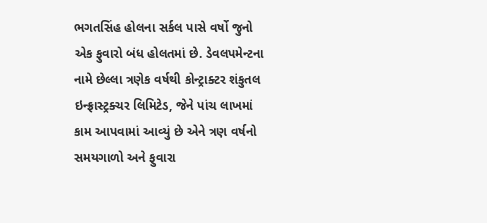ભગતસિંહ હોલના સર્કલ પાસે વર્ષો જુનો એક ફુવારો બંધ હોલતમાં છે. ડેવલપમેન્ટના નામે છેલ્લા ત્રણેક વર્ષથી કોન્ટ્રાક્ટર શંકુતલ ઇન્ફ્રાસ્ટ્રક્ચર લિમિટેડ, જેને પાંચ લાખમાં કામ આપવામાં આવ્યું છે એને ત્રણ વર્ષનો સમયગાળો અને ફુવારા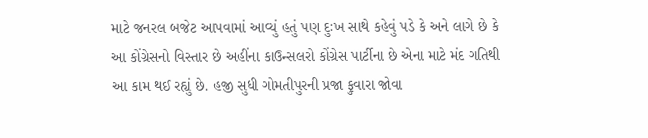માટે જનરલ બજેટ આપવામાં આવ્યું હતું પણ દુઃખ સાથે કહેવું પડે કે અને લાગે છે કે આ કોંગ્રેસનો વિસ્તાર છે અહીંના કાઉન્સલરો કોંગ્રેસ પાર્ટીના છે એના માટે મંદ ગતિથી આ કામ થઈ રહ્યું છે. હજી સુધી ગોમતીપુરની પ્રજા ફુવારા જોવા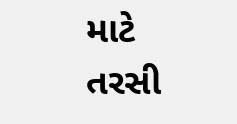માટે તરસી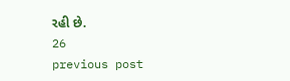રહી છે.
26
previous post